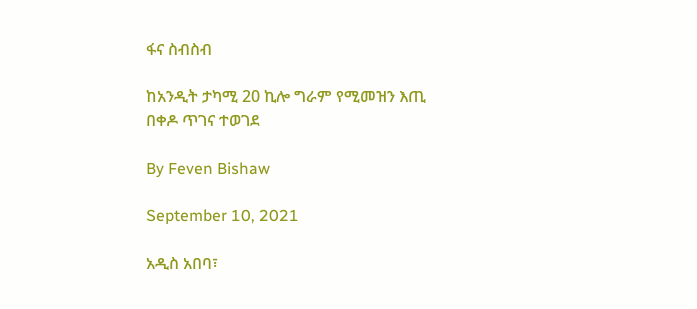ፋና ስብስብ

ከአንዲት ታካሚ 20 ኪሎ ግራም የሚመዝን እጢ በቀዶ ጥገና ተወገደ

By Feven Bishaw

September 10, 2021

አዲስ አበባ፣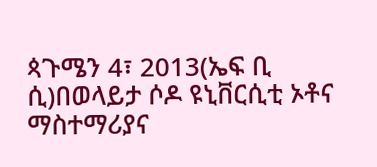ጳጉሜን 4፣ 2013(ኤፍ ቢ ሲ)በወላይታ ሶዶ ዩኒቨርሲቲ ኦቶና ማስተማሪያና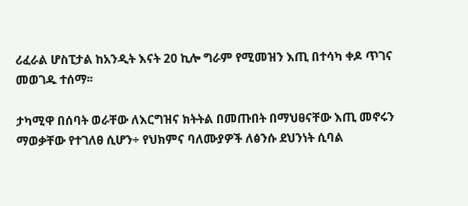ሪፈራል ሆስፒታል ከአንዲት እናት 20 ኪሎ ግራም የሚመዝን እጢ በተሳካ ቀዶ ጥገና መወገዱ ተሰማ፡፡

ታካሚዋ በሰባት ወራቸው ለእርግዝና ክትትል በመጡበት በማህፀናቸው እጢ መኖሩን ማወቃቸው የተገለፀ ሲሆን÷ የህክምና ባለሙያዎች ለፅንሱ ደህንነት ሲባል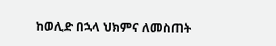ከወሊድ በኋላ ህክምና ለመስጠት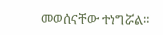መወሰናቸው ተነግሯል።